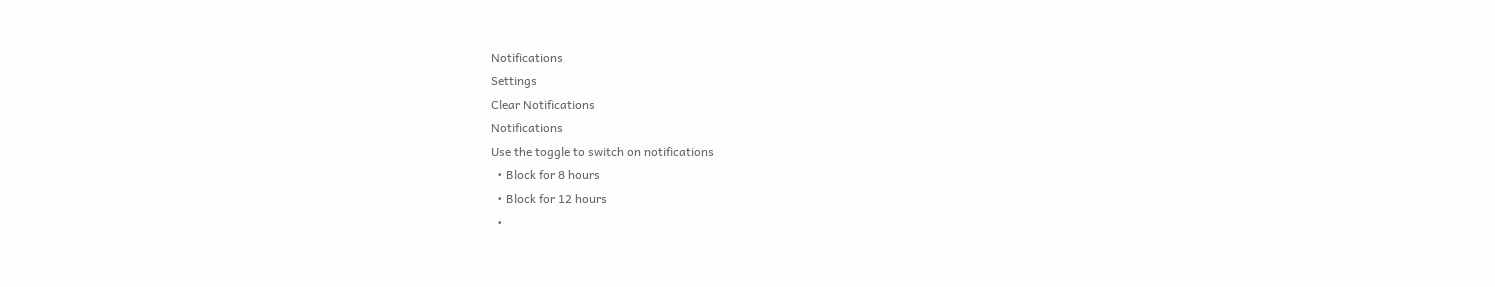Notifications
Settings
Clear Notifications
Notifications
Use the toggle to switch on notifications
  • Block for 8 hours
  • Block for 12 hours
  •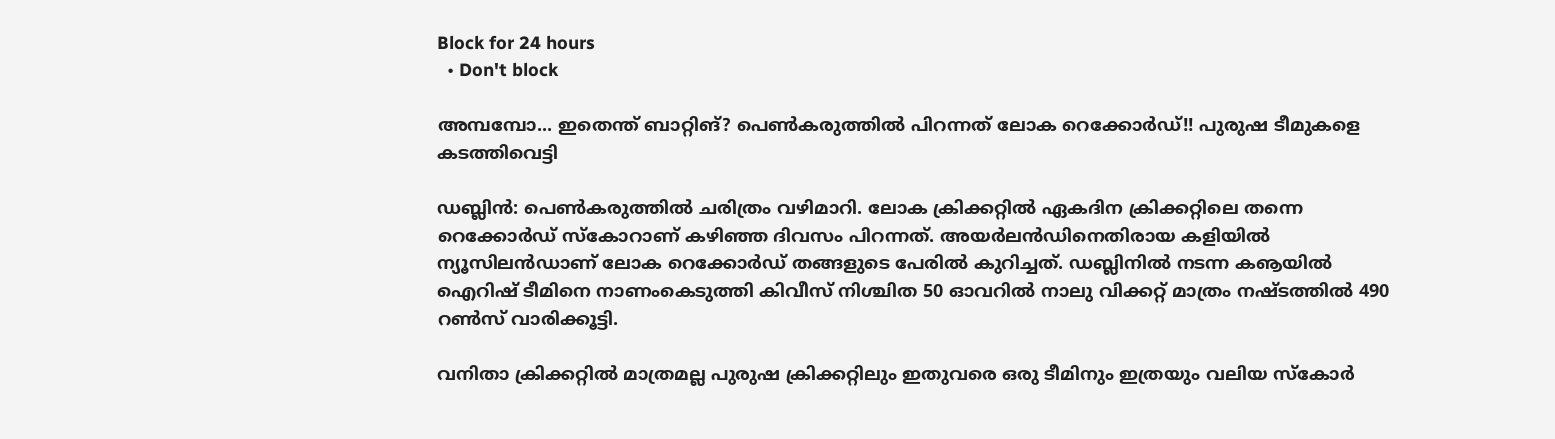Block for 24 hours
  • Don't block

അമ്പമ്പോ... ഇതെന്ത് ബാറ്റിങ്? പെണ്‍കരുത്തില്‍ പിറന്നത് ലോക റെക്കോര്‍ഡ്!! പുരുഷ ടീമുകളെ കടത്തിവെട്ടി

ഡബ്ലിന്‍: പെണ്‍കരുത്തില്‍ ചരിത്രം വഴിമാറി. ലോക ക്രിക്കറ്റില്‍ ഏകദിന ക്രിക്കറ്റിലെ തന്നെ റെക്കോര്‍ഡ് സ്‌കോറാണ് കഴിഞ്ഞ ദിവസം പിറന്നത്. അയര്‍ലന്‍ഡിനെതിരായ കളിയില്‍ ന്യൂസിലന്‍ഡാണ് ലോക റെക്കോര്‍ഡ് തങ്ങളുടെ പേരില്‍ കുറിച്ചത്. ഡബ്ലിനില്‍ നടന്ന കൡയില്‍ ഐറിഷ് ടീമിനെ നാണംകെടുത്തി കിവീസ് നിശ്ചിത 50 ഓവറില്‍ നാലു വിക്കറ്റ് മാത്രം നഷ്ടത്തില്‍ 490 റണ്‍സ് വാരിക്കൂട്ടി.

വനിതാ ക്രിക്കറ്റില്‍ മാത്രമല്ല പുരുഷ ക്രിക്കറ്റിലും ഇതുവരെ ഒരു ടീമിനും ഇത്രയും വലിയ സ്‌കോര്‍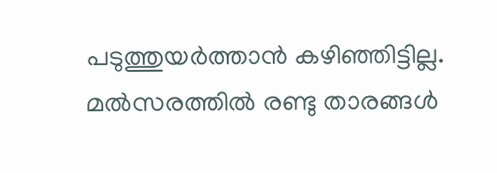പടുത്തുയര്‍ത്താന്‍ കഴിഞ്ഞിട്ടില്ല. മല്‍സരത്തില്‍ രണ്ടു താരങ്ങള്‍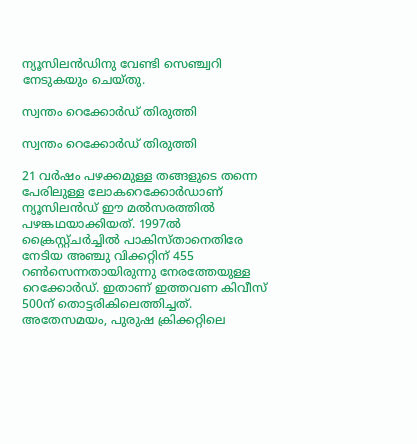ന്യൂസിലന്‍ഡിനു വേണ്ടി സെഞ്ച്വറി നേടുകയും ചെയ്തു.

സ്വന്തം റെക്കോര്‍ഡ് തിരുത്തി

സ്വന്തം റെക്കോര്‍ഡ് തിരുത്തി

21 വര്‍ഷം പഴക്കമുള്ള തങ്ങളുടെ തന്നെ പേരിലുള്ള ലോകറെക്കോര്‍ഡാണ് ന്യൂസിലന്‍ഡ് ഈ മല്‍സരത്തില്‍ പഴങ്കഥയാക്കിയത്. 1997ല്‍ ക്രൈസ്റ്റ്ചര്‍ച്ചില്‍ പാകിസ്താനെതിരേ നേടിയ അഞ്ചു വിക്കറ്റിന് 455 റണ്‍സെന്നതായിരുന്നു നേരത്തേയുള്ള റെക്കോര്‍ഡ്. ഇതാണ് ഇത്തവണ കിവീസ് 500ന് തൊട്ടരികിലെത്തിച്ചത്.
അതേസമയം, പുരുഷ ക്രിക്കറ്റിലെ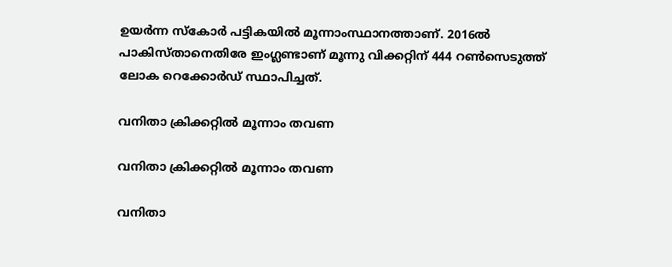ഉയര്‍ന്ന സ്‌കോര്‍ പട്ടികയില്‍ മൂന്നാംസ്ഥാനത്താണ്. 2016ല്‍ പാകിസ്താനെതിരേ ഇംഗ്ലണ്ടാണ് മൂന്നു വിക്കറ്റിന് 444 റണ്‍സെടുത്ത് ലോക റെക്കോര്‍ഡ് സ്ഥാപിച്ചത്.

വനിതാ ക്രിക്കറ്റില്‍ മൂന്നാം തവണ

വനിതാ ക്രിക്കറ്റില്‍ മൂന്നാം തവണ

വനിതാ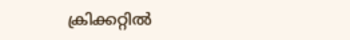ക്രിക്കറ്റില്‍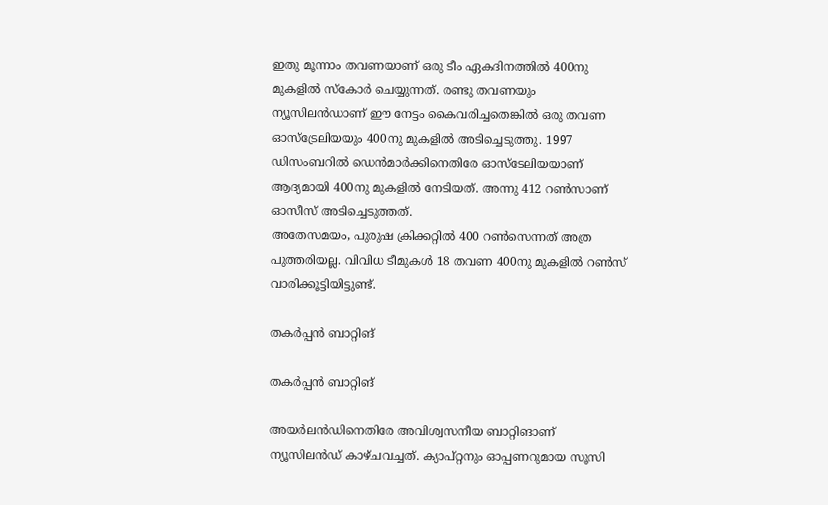ഇതു മൂന്നാം തവണയാണ് ഒരു ടീം ഏകദിനത്തില്‍ 400നു മുകളില്‍ സ്‌കോര്‍ ചെയ്യുന്നത്. രണ്ടു തവണയും ന്യൂസിലന്‍ഡാണ് ഈ നേട്ടം കൈവരിച്ചതെങ്കില്‍ ഒരു തവണ ഓസ്‌ട്രേലിയയും 400നു മുകളില്‍ അടിച്ചെടുത്തു. 1997 ഡിസംബറില്‍ ഡെന്‍മാര്‍ക്കിനെതിരേ ഓസ്‌ടേലിയയാണ് ആദ്യമായി 400നു മുകളില്‍ നേടിയത്. അന്നു 412 റണ്‍സാണ് ഓസീസ് അടിച്ചെടുത്തത്.
അതേസമയം, പുരുഷ ക്രിക്കറ്റില്‍ 400 റണ്‍സെന്നത് അത്ര പുത്തരിയല്ല. വിവിധ ടീമുകള്‍ 18 തവണ 400നു മുകളില്‍ റണ്‍സ് വാരിക്കൂട്ടിയിട്ടുണ്ട്.

തകര്‍പ്പന്‍ ബാറ്റിങ്

തകര്‍പ്പന്‍ ബാറ്റിങ്

അയര്‍ലന്‍ഡിനെതിരേ അവിശ്വസനീയ ബാറ്റിങാണ് ന്യൂസിലന്‍ഡ് കാഴ്ചവച്ചത്. ക്യാപ്റ്റനും ഓപ്പണറുമായ സൂസി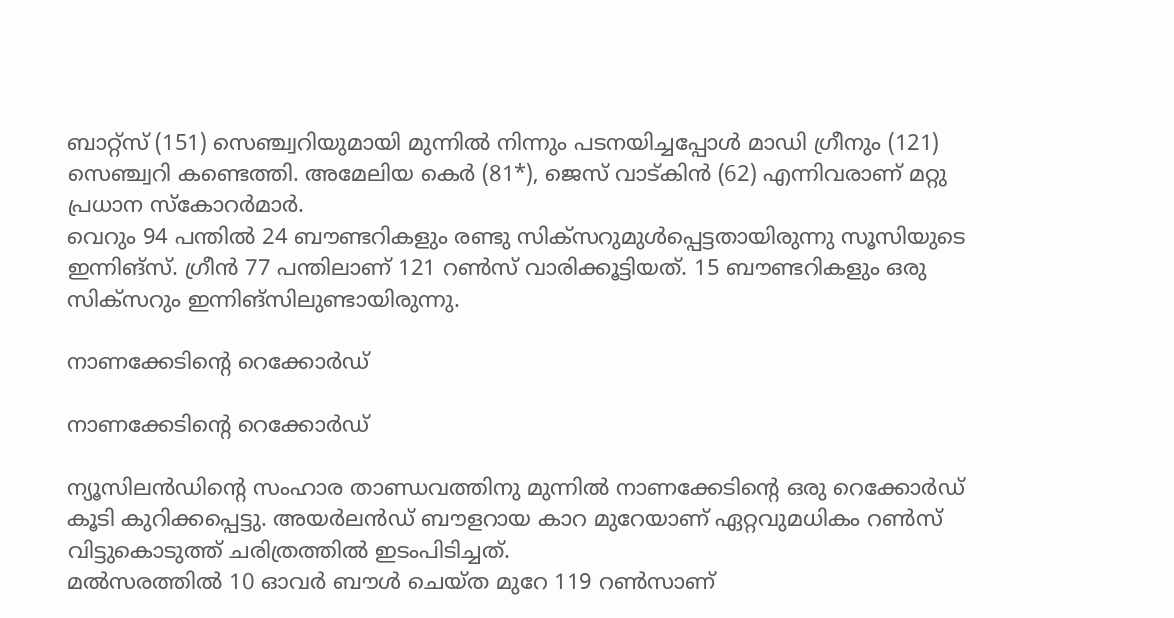ബാറ്റ്‌സ് (151) സെഞ്ച്വറിയുമായി മുന്നില്‍ നിന്നും പടനയിച്ചപ്പോള്‍ മാഡി ഗ്രീനും (121) സെഞ്ച്വറി കണ്ടെത്തി. അമേലിയ കെര്‍ (81*), ജെസ് വാട്കിന്‍ (62) എന്നിവരാണ് മറ്റു പ്രധാന സ്‌കോറര്‍മാര്‍.
വെറും 94 പന്തില്‍ 24 ബൗണ്ടറികളും രണ്ടു സിക്‌സറുമുള്‍പ്പെട്ടതായിരുന്നു സൂസിയുടെ ഇന്നിങ്‌സ്. ഗ്രീന്‍ 77 പന്തിലാണ് 121 റണ്‍സ് വാരിക്കൂട്ടിയത്. 15 ബൗണ്ടറികളും ഒരു സിക്‌സറും ഇന്നിങ്‌സിലുണ്ടായിരുന്നു.

നാണക്കേടിന്റെ റെക്കോര്‍ഡ്

നാണക്കേടിന്റെ റെക്കോര്‍ഡ്

ന്യൂസിലന്‍ഡിന്റെ സംഹാര താണ്ഡവത്തിനു മുന്നില്‍ നാണക്കേടിന്റെ ഒരു റെക്കോര്‍ഡ് കൂടി കുറിക്കപ്പെട്ടു. അയര്‍ലന്‍ഡ് ബൗളറായ കാറ മുറേയാണ് ഏറ്റവുമധികം റണ്‍സ് വിട്ടുകൊടുത്ത് ചരിത്രത്തില്‍ ഇടംപിടിച്ചത്.
മല്‍സരത്തില്‍ 10 ഓവര്‍ ബൗള്‍ ചെയ്ത മുറേ 119 റണ്‍സാണ്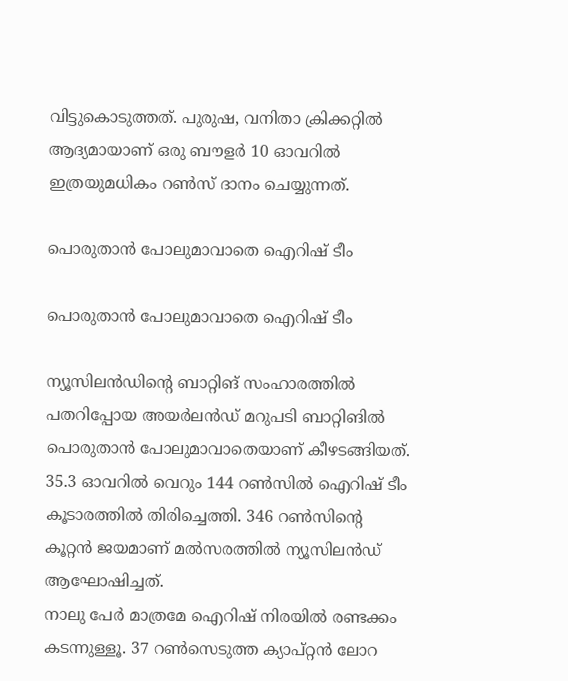വിട്ടുകൊടുത്തത്. പുരുഷ, വനിതാ ക്രിക്കറ്റില്‍ ആദ്യമായാണ് ഒരു ബൗളര്‍ 10 ഓവറില്‍ ഇത്രയുമധികം റണ്‍സ് ദാനം ചെയ്യുന്നത്.

പൊരുതാന്‍ പോലുമാവാതെ ഐറിഷ് ടീം

പൊരുതാന്‍ പോലുമാവാതെ ഐറിഷ് ടീം

ന്യൂസിലന്‍ഡിന്റെ ബാറ്റിങ് സംഹാരത്തില്‍ പതറിപ്പോയ അയര്‍ലന്‍ഡ് മറുപടി ബാറ്റിങില്‍ പൊരുതാന്‍ പോലുമാവാതെയാണ് കീഴടങ്ങിയത്. 35.3 ഓവറില്‍ വെറും 144 റണ്‍സില്‍ ഐറിഷ് ടീം കൂടാരത്തില്‍ തിരിച്ചെത്തി. 346 റണ്‍സിന്റെ കൂറ്റന്‍ ജയമാണ് മല്‍സരത്തില്‍ ന്യൂസിലന്‍ഡ് ആഘോഷിച്ചത്.
നാലു പേര്‍ മാത്രമേ ഐറിഷ് നിരയില്‍ രണ്ടക്കം കടന്നുള്ളൂ. 37 റണ്‍സെടുത്ത ക്യാപ്റ്റന്‍ ലോറ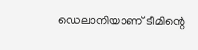ഡെലാനിയാണ് ടീമിന്റെ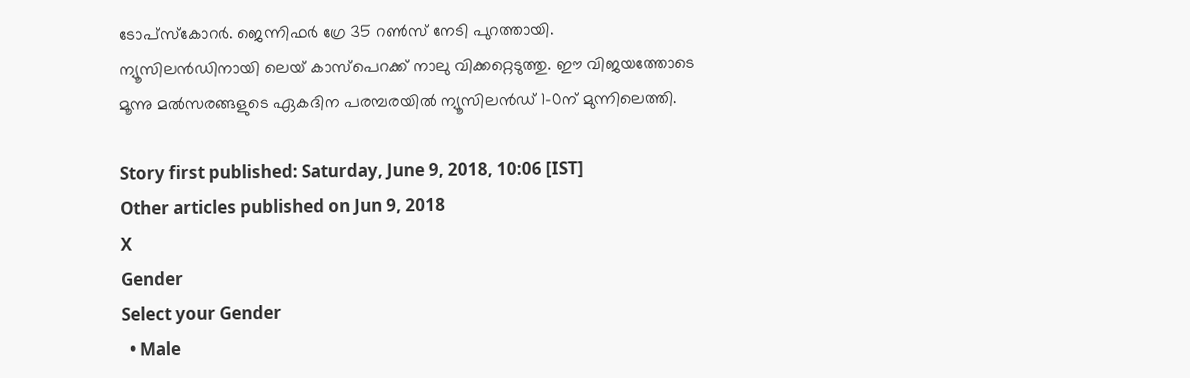ടോപ്‌സ്‌കോറര്‍. ജെന്നിഫര്‍ ഗ്രേ 35 റണ്‍സ് നേടി പുറത്തായി. ന്യൂസിലന്‍ഡിനായി ലെയ് കാസ്‌പെറക്ക് നാലു വിക്കറ്റെടുത്തു. ഈ വിജയത്തോടെ മൂന്നു മല്‍സരങ്ങളുടെ ഏകദിന പരമ്പരയില്‍ ന്യൂസിലന്‍ഡ് 1-0ന് മുന്നിലെത്തി.

Story first published: Saturday, June 9, 2018, 10:06 [IST]
Other articles published on Jun 9, 2018
X
Gender
Select your Gender
  • Male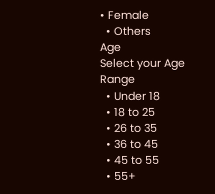• Female
  • Others
Age
Select your Age Range
  • Under 18
  • 18 to 25
  • 26 to 35
  • 36 to 45
  • 45 to 55
  • 55+